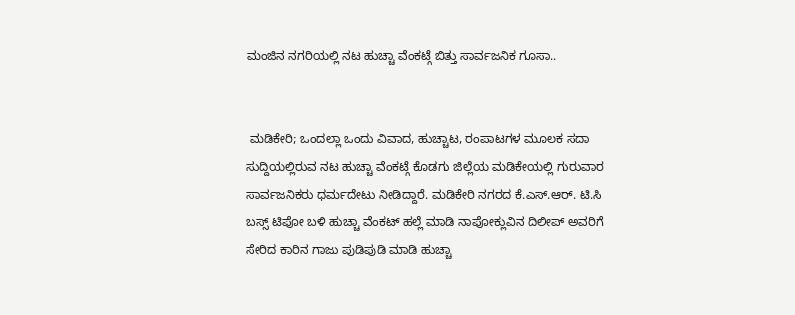ಮಂಜಿನ ನಗರಿಯಲ್ಲಿ ನಟ ಹುಚ್ಚಾ ವೆಂಕಟ್ಗೆ ಬಿತ್ತು ಸಾರ್ವಜನಿಕ ಗೂಸಾ..


 ಮಡಿಕೇರಿ; ಒಂದಲ್ಲಾ ಒಂದು ವಿವಾದ, ಹುಚ್ಚಾಟ, ರಂಪಾಟಗಳ ಮೂಲಕ ಸದಾ ಸುದ್ದಿಯಲ್ಲಿರುವ ನಟ ಹುಚ್ಚಾ ವೆಂಕಟ್ಗೆ ಕೊಡಗು ಜಿಲ್ಲೆಯ ಮಡಿಕೇಯಲ್ಲಿ ಗುರುವಾರ ಸಾರ್ವಜನಿಕರು ಧರ್ಮದೇಟು ನೀಡಿದ್ದಾರೆ. ಮಡಿಕೇರಿ ನಗರದ ಕೆ.ಎಸ್.ಆರ್. ಟಿ.ಸಿ ಬಸ್ಸ್ ಟಿಪೋ ಬಳಿ ಹುಚ್ಚಾ ವೆಂಕಟ್ ಹಲ್ಲೆ ಮಾಡಿ ನಾಪೋಕ್ಲುವಿನ ದಿಲೀಪ್ ಅವರಿಗೆ ಸೇರಿದ ಕಾರಿನ ಗಾಜು ಪುಡಿಪುಡಿ ಮಾಡಿ ಹುಚ್ಚಾ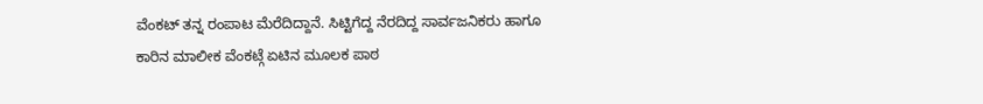ವೆಂಕಟ್ ತನ್ನ ರಂಪಾಟ ಮೆರೆದಿದ್ದಾನೆ. ಸಿಟ್ಟಿಗೆದ್ದ ನೆರದಿದ್ದ ಸಾರ್ವಜನಿಕರು ಹಾಗೂ ಕಾರಿನ ಮಾಲೀಕ ವೆಂಕಟ್ಗೆ ಏಟಿನ ಮೂಲಕ ಪಾಠ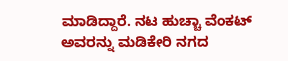ಮಾಡಿದ್ದಾರೆ. ನಟ ಹುಚ್ಚಾ ವೆಂಕಟ್ ಅವರನ್ನು ಮಡಿಕೇರಿ ನಗದ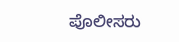ಪೊಲೀಸರು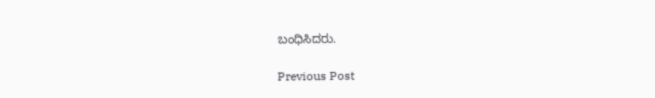ಬಂಧಿಸಿದರು.

Previous Post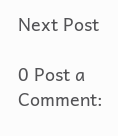Next Post

0 Post a Comment: